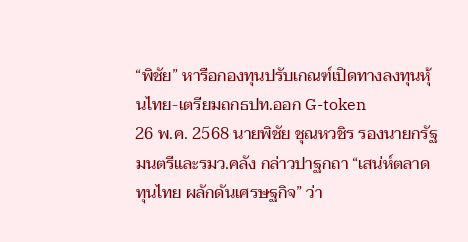“พิชัย” หารือกองทุนปรับเกณฑ์เปิดทางลงทุนหุ้นไทย-เตรียมถกธปท.ออก G-token
26 พ.ค. 2568 นายพิชัย ชุณหวชิร รองนายกรัฐมนตรีและรมว.คลัง กล่าวปาฐกถา “เสน่ห์ตลาดทุนไทย ผลักดันเศรษฐกิจ” ว่า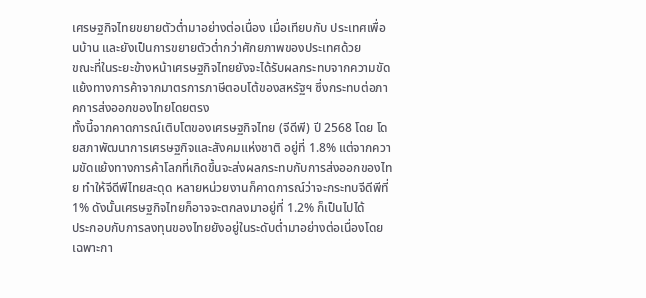เศรษฐกิจไทยขยายตัวต่ำมาอย่างต่อเนื่อง เมื่อเทียบกับ ประเทศเพื่อนบ้าน และยังเป็นการขยายตัวต่ำกว่าศักยภาพของประเทศด้วย
ขณะที่ในระยะข้างหน้าเศรษฐกิจไทยยังจะได้รับผลกระทบจากความขัดแย้งทางการค้าจากมาตรการภาษีตอบโต้ของสหรัฐฯ ซึ่งกระทบต่อภาคการส่งออกของไทยโดยตรง
ทั้งนี้จากคาดการณ์เติบโตของเศรษฐกิจไทย (จีดีพี) ปี 2568 โดย โดยสภาพัฒนาการเศรษฐกิจและสังคมแห่งชาติ อยู่ที่ 1.8% แต่จากความขัดแย้งทางการค้าโลกที่เกิดขึ้นจะส่งผลกระทบกับการส่งออกของไทย ทำให้จีดีพีไทยสะดุด หลายหน่วยงานก็คาดการณ์ว่าจะกระทบจีดีพีที่ 1% ดังนั้นเศรษฐกิจไทยก็อาจจะตกลงมาอยู่ที่ 1.2% ก็เป็นไปได้
ประกอบกับการลงทุนของไทยยังอยู่ในระดับต่ำมาอย่างต่อเนื่องโดยเฉพาะกา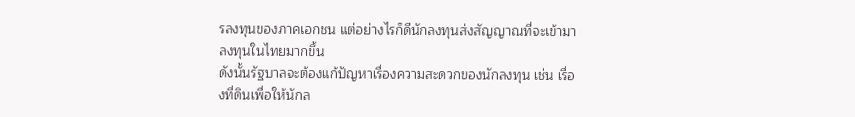รลงทุนของภาคเอกชน แต่อย่างไรก็ดีนักลงทุนส่งสัญญาณที่จะเข้ามาลงทุนในไทยมากขึ้น
ดังนั้นรัฐบาลจะต้องแก้ปัญหาเรื่องความสะดวกของนักลงทุน เช่น เรื่องที่ดินเพื่อให้นักล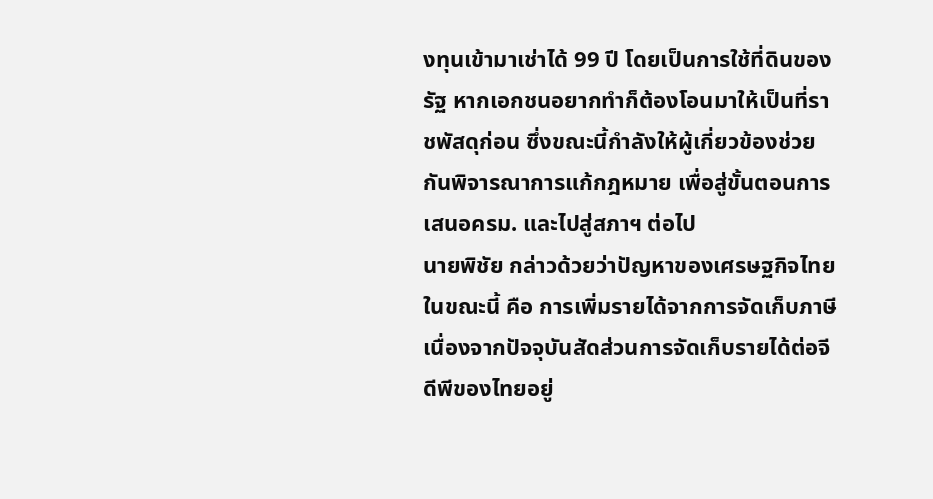งทุนเข้ามาเช่าได้ 99 ปี โดยเป็นการใช้ที่ดินของรัฐ หากเอกชนอยากทำก็ต้องโอนมาให้เป็นที่ราชพัสดุก่อน ซึ่งขณะนี้กำลังให้ผู้เกี่ยวข้องช่วยกันพิจารณาการแก้กฎหมาย เพื่อสู่ขั้นตอนการเสนอครม. และไปสู่สภาฯ ต่อไป
นายพิชัย กล่าวด้วยว่าปัญหาของเศรษฐกิจไทยในขณะนี้ คือ การเพิ่มรายได้จากการจัดเก็บภาษีเนื่องจากปัจจุบันสัดส่วนการจัดเก็บรายได้ต่อจีดีพีของไทยอยู่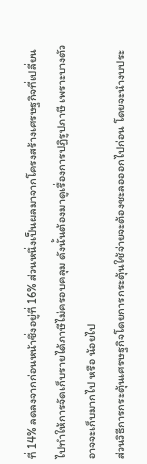ที่ 14% ลดลงจากก่อนหน้าซึ่งอยู่ที่ 16% ส่วนหนึ่งเป็นผลมาจากโครงสร้างเศรษฐกิจที่เปลี่ยนไปทำให้การจัดเก็บรายได้ภาษีไม่ครอบคลุม ดังนั้นต้องมาดูเรื่องการปฏิรูปภาษี เพราะบางตัวอาจจะเก็บมากไป หรือ น้อยไป
ส่วนวิธีการกระตุ้นเศรษฐกิจโดยการกระตุ้นใช้จ่ายจะต้องชะลอออกไปก่อน โดยจะนำงบประ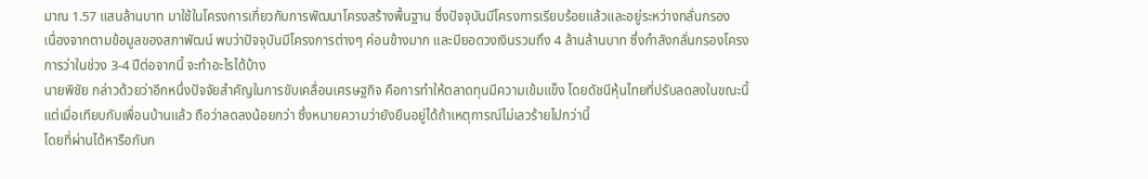มาณ 1.57 แสนล้านบาท มาใช้ในโครงการเกี่ยวกับการพัฒนาโครงสร้างพื้นฐาน ซึ่งปัจจุบันมีโครงการเรียบร้อยแล้วและอยู่ระหว่างกลั่นกรอง
เนื่องจากตามข้อมูลของสภาพัฒน์ พบว่าปัจจุบันมีโครงการต่างๆ ค่อนข้างมาก และมียอดวงเงินรวมถึง 4 ล้านล้านบาท ซึ่งกำลังกลั่นกรองโครงการว่าในช่วง 3-4 ปีต่อจากนี้ จะทำอะไรได้บ้าง
นายพิชัย กล่าวด้วยว่าอีกหนึ่งปัจจัยสำคัญในการขับเคลื่อนเศรษฐกิจ คือการทำให้ตลาดทุนมีความเข้มแข็ง โดยดัชนีหุ้นไทยที่ปรับลดลงในขณะนี้ แต่เมื่อเทียบกับเพื่อนบ้านแล้ว ถือว่าลดลงน้อยกว่า ซึ่งหมายความว่ายังยืนอยู่ได้ถ้าเหตุการณ์ไม่เลวร้ายไปกว่านี้
โดยที่ผ่านได้หารือกับก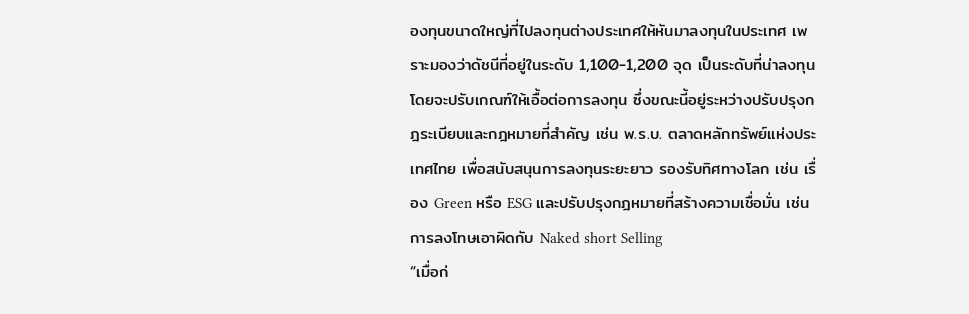องทุนขนาดใหญ่ที่ไปลงทุนต่างประเทศให้หันมาลงทุนในประเทศ เพราะมองว่าดัชนีที่อยู่ในระดับ 1,100-1,200 จุด เป็นระดับที่น่าลงทุน
โดยจะปรับเกณฑ์ให้เอื้อต่อการลงทุน ซึ่งขณะนี้อยู่ระหว่างปรับปรุงกฎระเบียบและกฎหมายที่สำคัญ เช่น พ.ร.บ. ตลาดหลักทรัพย์แห่งประเทศไทย เพื่อสนับสนุนการลงทุนระยะยาว รองรับทิศทางโลก เช่น เรื่อง Green หรือ ESG และปรับปรุงกฎหมายที่สร้างความเชื่อมั่น เช่น การลงโทษเอาผิดกับ Naked short Selling
“เมื่อก่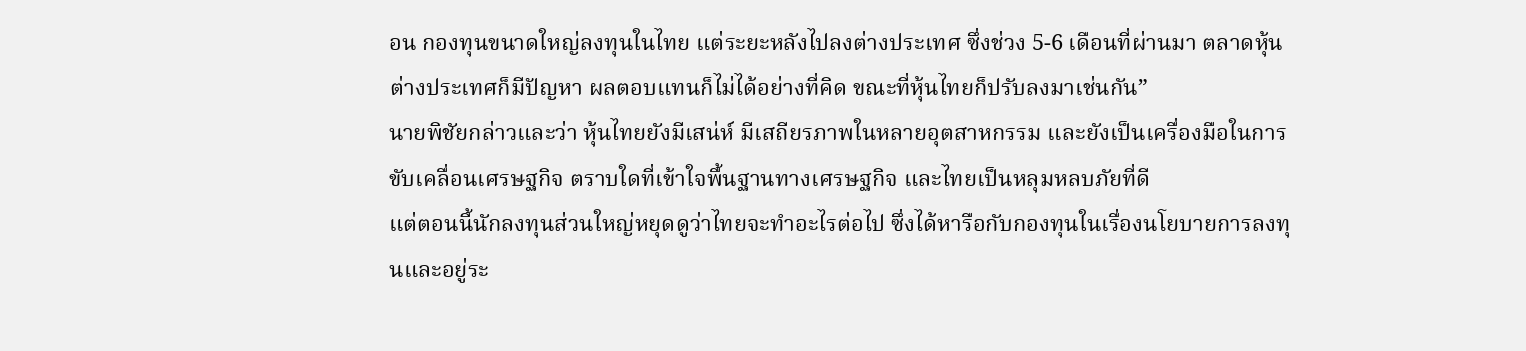อน กองทุนขนาดใหญ่ลงทุนในไทย แต่ระยะหลังไปลงต่างประเทศ ซึ่งช่วง 5-6 เดือนที่ผ่านมา ตลาดหุ้นต่างประเทศก็มีปัญหา ผลตอบแทนก็ไม่ได้อย่างที่คิด ขณะที่หุ้นไทยก็ปรับลงมาเช่นกัน”
นายพิชัยกล่าวและว่า หุ้นไทยยังมีเสน่ห์ มีเสถียรภาพในหลายอุตสาหกรรม และยังเป็นเครื่องมือในการขับเคลื่อนเศรษฐกิจ ตราบใดที่เข้าใจพื้นฐานทางเศรษฐกิจ และไทยเป็นหลุมหลบภัยที่ดี
แต่ตอนนี้นักลงทุนส่วนใหญ่หยุดดูว่าไทยจะทำอะไรต่อไป ซึ่งได้หารือกับกองทุนในเรื่องนโยบายการลงทุนและอยู่ระ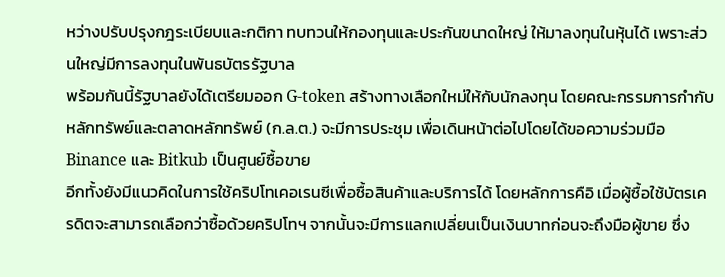หว่างปรับปรุงกฎระเบียบและกติกา ทบทวนให้กองทุนและประกันขนาดใหญ่ ให้มาลงทุนในหุ้นได้ เพราะส่วนใหญ่มีการลงทุนในพันธบัตรรัฐบาล
พร้อมกันนี้รัฐบาลยังได้เตรียมออก G-token สร้างทางเลือกใหม่ให้กับนักลงทุน โดยคณะกรรมการกำกับหลักทรัพย์และตลาดหลักทรัพย์ (ก.ล.ต.) จะมีการประชุม เพื่อเดินหน้าต่อไปโดยได้ขอความร่วมมือ Binance และ Bitkub เป็นศูนย์ซื้อขาย
อีกทั้งยังมีแนวคิดในการใช้คริปโทเคอเรนซีเพื่อซื้อสินค้าและบริการได้ โดยหลักการคือิ เมื่อผู้ซื้อใช้บัตรเครดิตจะสามารถเลือกว่าซื้อด้วยคริปโทฯ จากนั้นจะมีการแลกเปลี่ยนเป็นเงินบาทก่อนจะถึงมือผู้ขาย ซึ่ง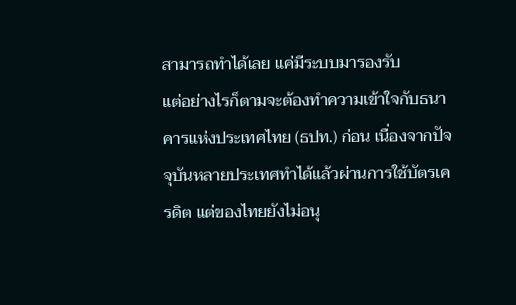สามารถทำได้เลย แค่มีระบบมารองรับ
แต่อย่างไรก็ตามจะต้องทำความเข้าใจกับธนาคารแห่งประเทศไทย (ธปท.) ก่อน เนื่องจากปัจจุบันหลายประเทศทำได้แล้วผ่านการใช้บัตรเครดิต แต่ของไทยยังไม่อนุ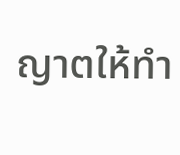ญาตให้ทำ